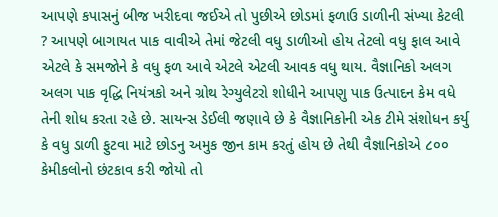આપણે કપાસનું બીજ ખરીદવા જઈએ તો પુછીએ છોડમાં ફળાઉ ડાળીની સંખ્યા કેટલી ? આપણે બાગાયત પાક વાવીએ તેમાં જેટલી વધુ ડાળીઓ હોય તેટલો વધુ ફાલ આવે એટલે કે સમજોને કે વધુ ફળ આવે એટલે એટલી આવક વધુ થાય. વૈજ્ઞાનિકો અલગ અલગ પાક વૃદ્ધિ નિયંત્રકો અને ગ્રોથ રેગ્યુલેટરો શોધીને આપણુ પાક ઉત્પાદન કેમ વધે તેની શોધ કરતા રહે છે. સાયન્સ ડેઈલી જણાવે છે કે વૈજ્ઞાનિકોની એક ટીમે સંશોધન કર્યુ કે વધુ ડાળી ફુટવા માટે છોડનુ અમુક જીન કામ કરતું હોય છે તેથી વૈજ્ઞાનિકોએ ૮૦૦ કેમીકલોનો છંટકાવ કરી જોયો તો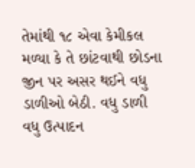તેમાંથી ૧૮ એવા કેમીકલ મળ્યા કે તે છાંટવાથી છોડના જીન પર અસર થઈને વધુ ડાળીઓ બેઠી. વધુ ડાળી વધુ ઉત્પાદન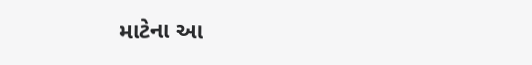માટેના આ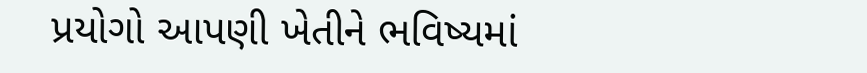પ્રયોગો આપણી ખેતીને ભવિષ્યમાં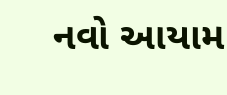નવો આયામ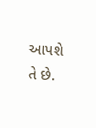આપશે તે છે.